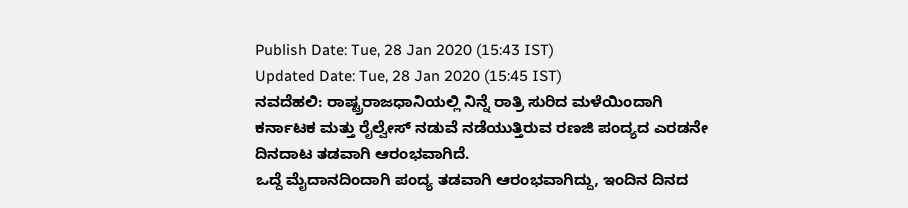Publish Date: Tue, 28 Jan 2020 (15:43 IST)
Updated Date: Tue, 28 Jan 2020 (15:45 IST)
ನವದೆಹಲಿ: ರಾಷ್ಟ್ರರಾಜಧಾನಿಯಲ್ಲಿ ನಿನ್ನೆ ರಾತ್ರಿ ಸುರಿದ ಮಳೆಯಿಂದಾಗಿ ಕರ್ನಾಟಕ ಮತ್ತು ರೈಲ್ವೇಸ್ ನಡುವೆ ನಡೆಯುತ್ತಿರುವ ರಣಜಿ ಪಂದ್ಯದ ಎರಡನೇ ದಿನದಾಟ ತಡವಾಗಿ ಆರಂಭವಾಗಿದೆ.
ಒದ್ದೆ ಮೈದಾನದಿಂದಾಗಿ ಪಂದ್ಯ ತಡವಾಗಿ ಆರಂಭವಾಗಿದ್ದು, ಇಂದಿನ ದಿನದ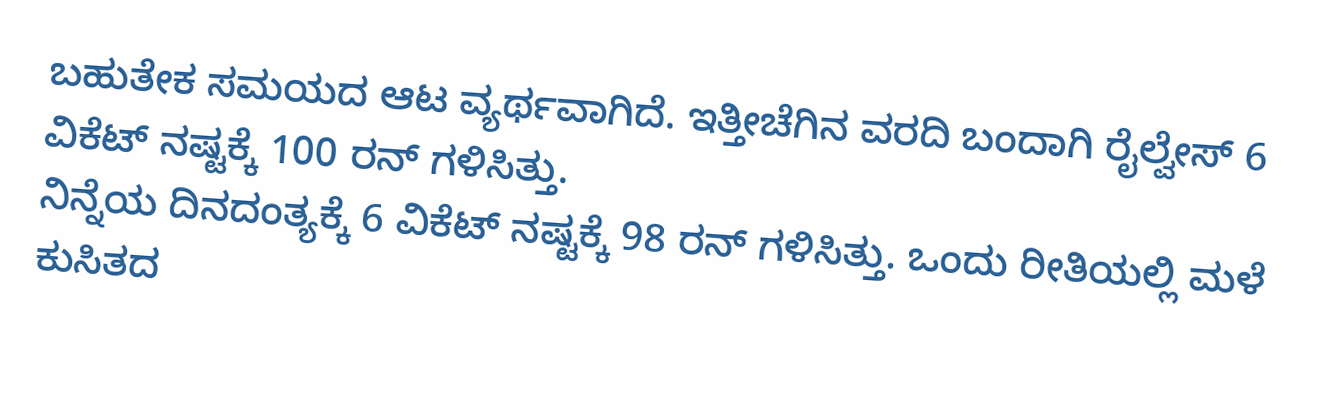ಬಹುತೇಕ ಸಮಯದ ಆಟ ವ್ಯರ್ಥವಾಗಿದೆ. ಇತ್ತೀಚೆಗಿನ ವರದಿ ಬಂದಾಗಿ ರೈಲ್ವೇಸ್ 6 ವಿಕೆಟ್ ನಷ್ಟಕ್ಕೆ 100 ರನ್ ಗಳಿಸಿತ್ತು.
ನಿನ್ನೆಯ ದಿನದಂತ್ಯಕ್ಕೆ 6 ವಿಕೆಟ್ ನಷ್ಟಕ್ಕೆ 98 ರನ್ ಗಳಿಸಿತ್ತು. ಒಂದು ರೀತಿಯಲ್ಲಿ ಮಳೆ ಕುಸಿತದ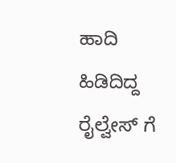ಹಾದಿ ಹಿಡಿದಿದ್ದ ರೈಲ್ವೇಸ್ ಗೆ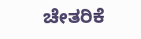ಚೇತರಿಕೆ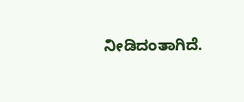ನೀಡಿದಂತಾಗಿದೆ.